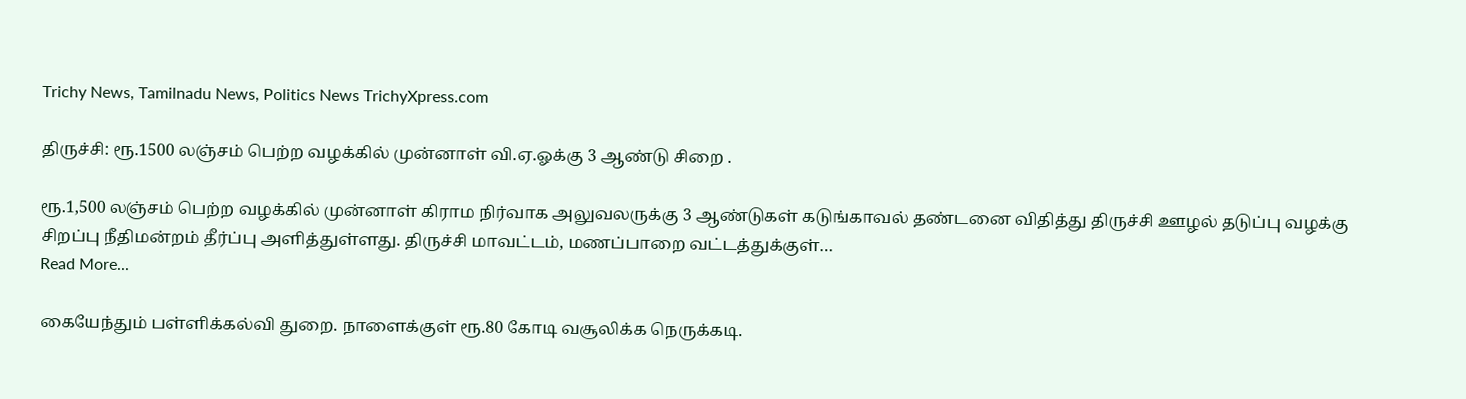Trichy News, Tamilnadu News, Politics News TrichyXpress.com

திருச்சி: ரூ.1500 லஞ்சம் பெற்ற வழக்கில் முன்னாள் வி.ஏ.ஓக்கு 3 ஆண்டு சிறை .

ரூ.1,500 லஞ்சம் பெற்ற வழக்கில் முன்னாள் கிராம நிர்வாக அலுவலருக்கு 3 ஆண்டுகள் கடுங்காவல் தண்டனை விதித்து திருச்சி ஊழல் தடுப்பு வழக்கு சிறப்பு நீதிமன்றம் தீர்ப்பு அளித்துள்ளது. திருச்சி மாவட்டம், மணப்பாறை வட்டத்துக்குள்…
Read More...

கையேந்தும் பள்ளிக்கல்வி துறை. நாளைக்குள் ரூ.80 கோடி வசூலிக்க நெருக்கடி.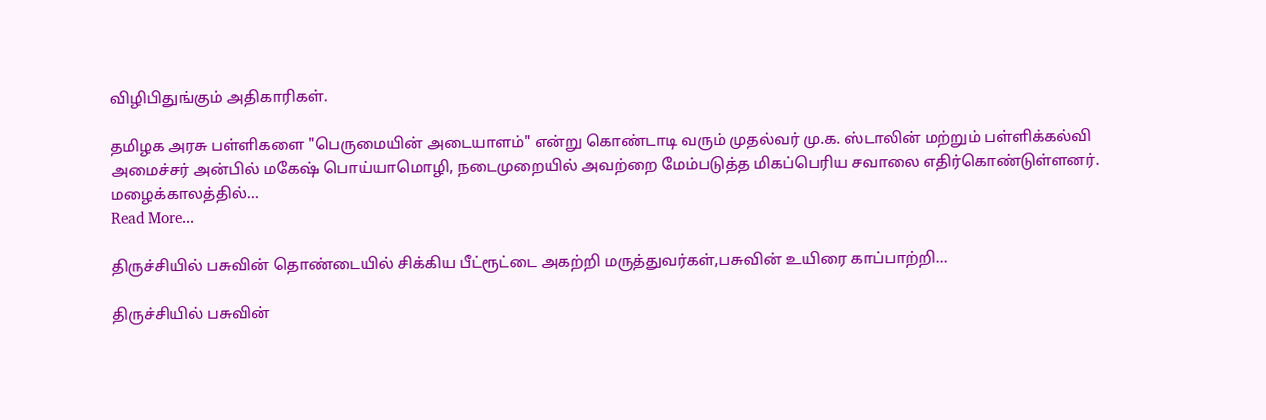விழிபிதுங்கும் அதிகாரிகள்.

தமிழக அரசு பள்ளிகளை "பெருமையின் அடையாளம்" என்று கொண்டாடி வரும் முதல்வர் மு.க. ஸ்டாலின் மற்றும் பள்ளிக்கல்வி அமைச்சர் அன்பில் மகேஷ் பொய்யாமொழி, நடைமுறையில் அவற்றை மேம்படுத்த மிகப்பெரிய சவாலை எதிர்கொண்டுள்ளனர். மழைக்காலத்தில்…
Read More...

திருச்சியில் பசுவின் தொண்டையில் சிக்கிய பீட்ரூட்டை அகற்றி மருத்துவர்கள்,பசுவின் உயிரை காப்பாற்றி…

திருச்சியில் பசுவின்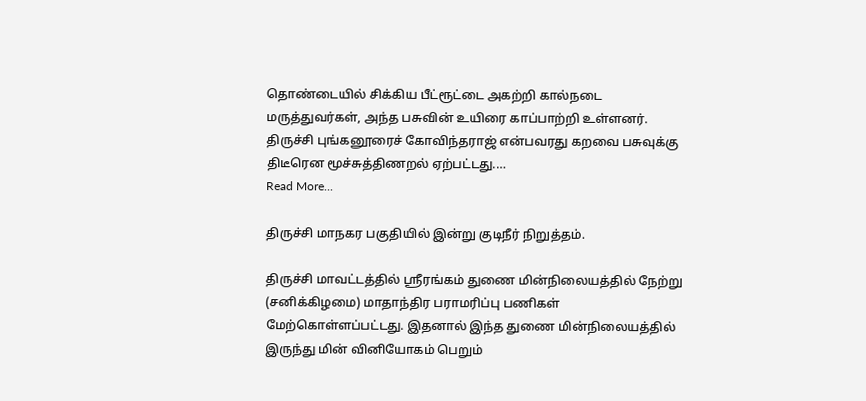தொண்டையில் சிக்கிய பீட்ரூட்டை அகற்றி கால்நடை மருத்துவர்கள், அந்த பசுவின் உயிரை காப்பாற்றி உள்ளனர். திருச்சி புங்கனூரைச் கோவிந்தராஜ் என்பவரது கறவை பசுவுக்கு திடீரென மூச்சுத்திணறல் ஏற்பட்டது.…
Read More...

திருச்சி மாநகர பகுதியில் இன்று குடிநீர் நிறுத்தம்.

திருச்சி மாவட்டத்தில் ஸ்ரீரங்கம் துணை மின்நிலையத்தில் நேற்று (சனிக்கிழமை) மாதாந்திர பராமரிப்பு பணிகள் மேற்கொள்ளப்பட்டது. இதனால் இந்த துணை மின்நிலையத்தில் இருந்து மின் வினியோகம் பெறும்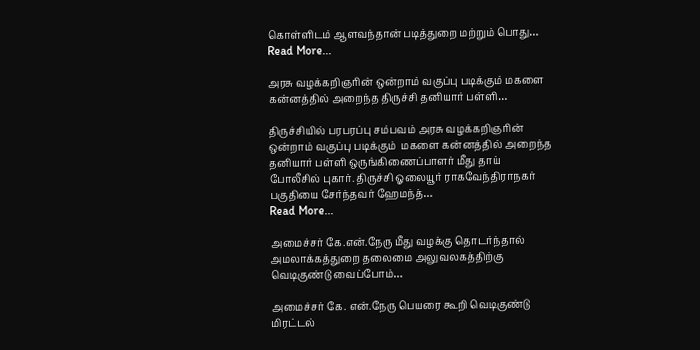கொள்ளிடம் ஆளவந்தான் படித்துறை மற்றும் பொது…
Read More...

அரசு வழக்கறிஞரின் ஒன்றாம் வகுப்பு படிக்கும் மகளை கன்னத்தில் அறைந்த திருச்சி தனியார் பள்ளி…

திருச்சியில் பரபரப்பு சம்பவம் அரசு வழக்கறிஞரின் ஒன்றாம் வகுப்பு படிக்கும்  மகளை கன்னத்தில் அறைந்த தனியார் பள்ளி ஒருங்கிணைப்பாளர் மீது தாய் போலீசில் புகார். திருச்சி ஓலையூர் ராகவேந்திராநகர் பகுதியை சேர்ந்தவர் ஹேமந்த்…
Read More...

அமைச்சர் கே.என்.நேரு மீது வழக்கு தொடர்ந்தால் அமலாக்கத்துறை தலைமை அலுவலகத்திற்கு வெடிகுண்டு வைப்போம்…

அமைச்சர் கே. என்.நேரு பெயரை கூறி வெடிகுண்டு மிரட்டல்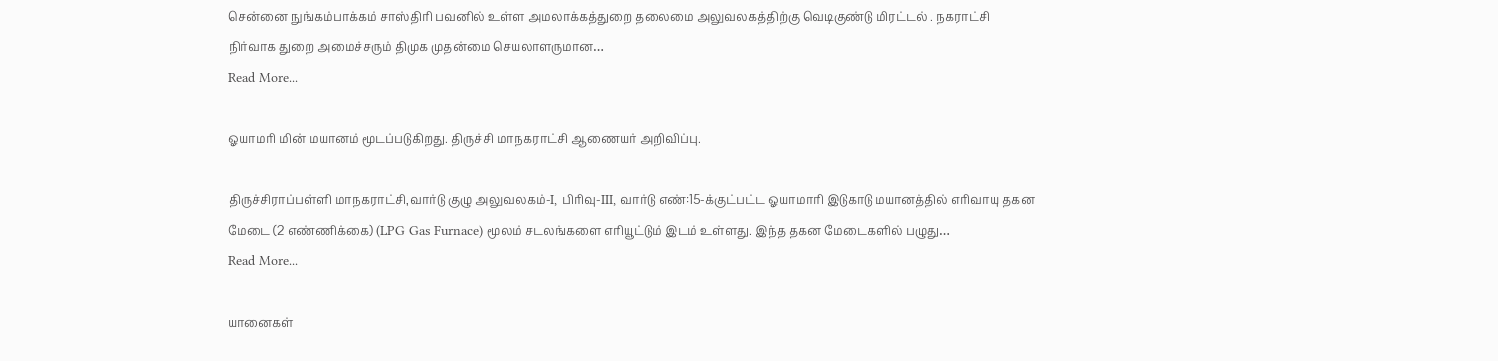சென்னை நுங்கம்பாக்கம் சாஸ்திரி பவனில் உள்ள அமலாக்கத்துறை தலைமை அலுவலகத்திற்கு வெடிகுண்டு மிரட்டல் . நகராட்சி நிர்வாக துறை அமைச்சரும் திமுக முதன்மை செயலாளருமான…
Read More...

ஓயாமரி மின் மயானம் மூடப்படுகிறது. திருச்சி மாநகராட்சி ஆணையர் அறிவிப்பு.

திருச்சிராப்பள்ளி மாநகராட்சி,வார்டு குழு அலுவலகம்-I, பிரிவு-III, வார்டு எண்:15-க்குட்பட்ட ஓயாமாரி இடுகாடு மயானத்தில் எரிவாயு தகன மேடை (2 எண்ணிக்கை) (LPG Gas Furnace) மூலம் சடலங்களை எரியூட்டும் இடம் உள்ளது. இந்த தகன மேடைகளில் பழுது…
Read More...

யானைகள்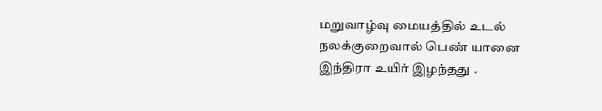மறுவாழ்வு மையத்தில் உடல் நலக்குறைவால் பெண் யானை இந்திரா உயிர் இழந்தது .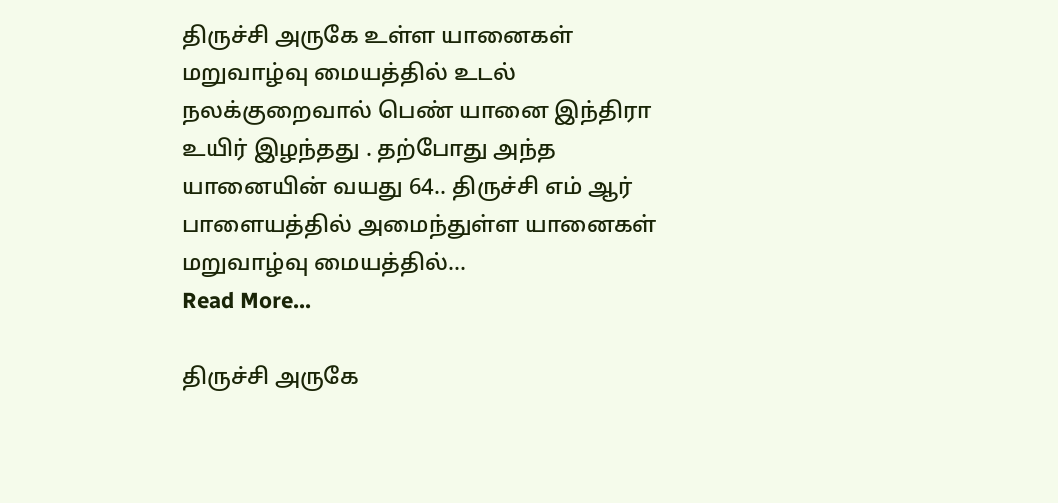திருச்சி அருகே உள்ள யானைகள் மறுவாழ்வு மையத்தில் உடல் நலக்குறைவால் பெண் யானை இந்திரா உயிர் இழந்தது . தற்போது அந்த யானையின் வயது 64.. திருச்சி எம் ஆர் பாளையத்தில் அமைந்துள்ள யானைகள் மறுவாழ்வு மையத்தில்…
Read More...

திருச்சி அருகே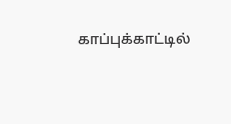காப்புக்காட்டில்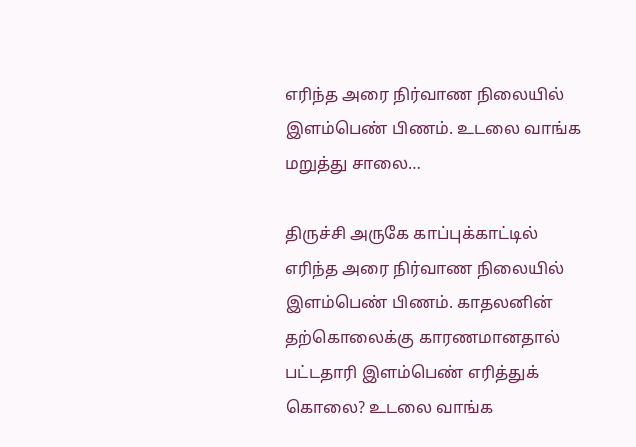எரிந்த அரை நிர்வாண நிலையில் இளம்பெண் பிணம். உடலை வாங்க மறுத்து சாலை…

திருச்சி அருகே காப்புக்காட்டில் எரிந்த அரை நிர்வாண நிலையில் இளம்பெண் பிணம். காதலனின் தற்கொலைக்கு காரணமானதால் பட்டதாரி இளம்பெண் எரித்துக் கொலை? உடலை வாங்க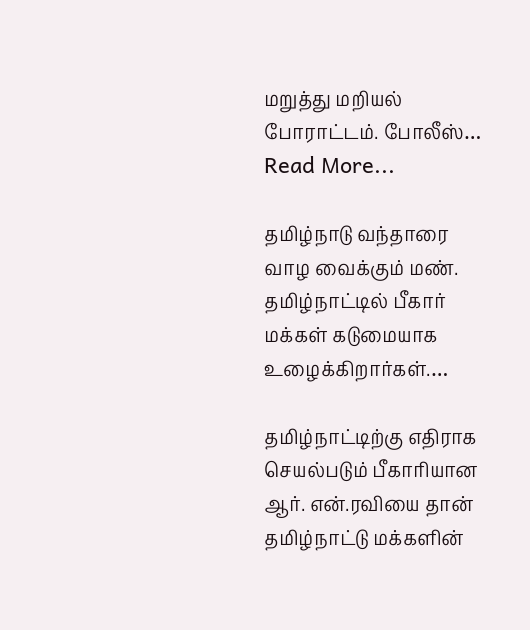மறுத்து மறியல் போராட்டம். போலீஸ்…
Read More...

தமிழ்நாடு வந்தாரை வாழ வைக்கும் மண். தமிழ்நாட்டில் பீகார் மக்கள் கடுமையாக உழைக்கிறார்கள்.…

தமிழ்நாட்டிற்கு எதிராக செயல்படும் பீகாரியான ஆர். என்.ரவியை தான் தமிழ்நாட்டு மக்களின்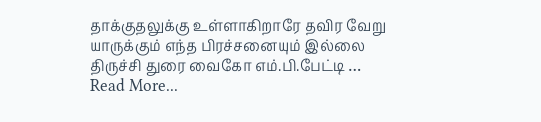தாக்குதலுக்கு உள்ளாகிறாரே தவிர வேறு யாருக்கும் எந்த பிரச்சனையும் இல்லை திருச்சி துரை வைகோ எம்.பி.பேட்டி …
Read More...